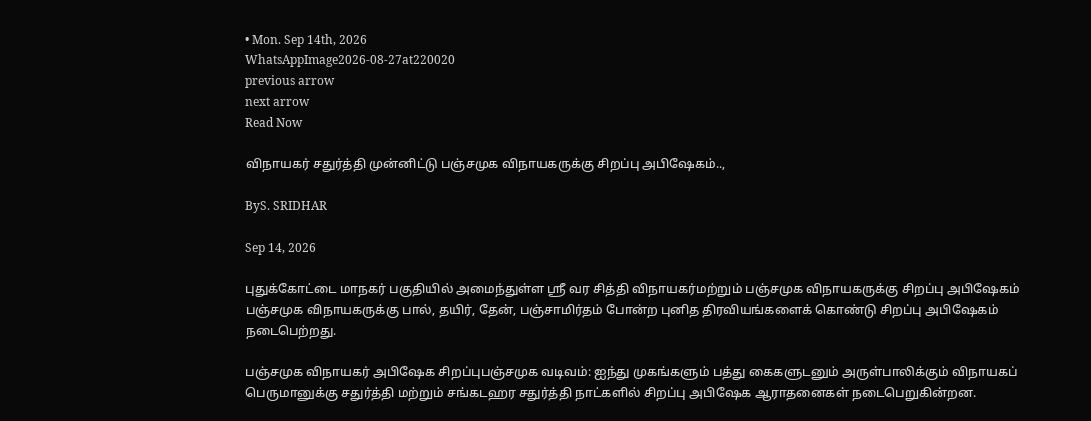• Mon. Sep 14th, 2026
WhatsAppImage2026-08-27at220020
previous arrow
next arrow
Read Now

விநாயகர் சதுர்த்தி முன்னிட்டு பஞ்சமுக விநாயகருக்கு சிறப்பு அபிஷேகம்..,

ByS. SRIDHAR

Sep 14, 2026

புதுக்கோட்டை மாநகர் பகுதியில் அமைந்துள்ள ஸ்ரீ வர சித்தி விநாயகர்மற்றும் பஞ்சமுக விநாயகருக்கு சிறப்பு அபிஷேகம் பஞ்சமுக விநாயகருக்கு பால், தயிர், தேன், பஞ்சாமிர்தம் போன்ற புனித திரவியங்களைக் கொண்டு சிறப்பு அபிஷேகம் நடைபெற்றது.

பஞ்சமுக விநாயகர் அபிஷேக சிறப்புபஞ்சமுக வடிவம்: ஐந்து முகங்களும் பத்து கைகளுடனும் அருள்பாலிக்கும் விநாயகப் பெருமானுக்கு சதுர்த்தி மற்றும் சங்கடஹர சதுர்த்தி நாட்களில் சிறப்பு அபிஷேக ஆராதனைகள் நடைபெறுகின்றன.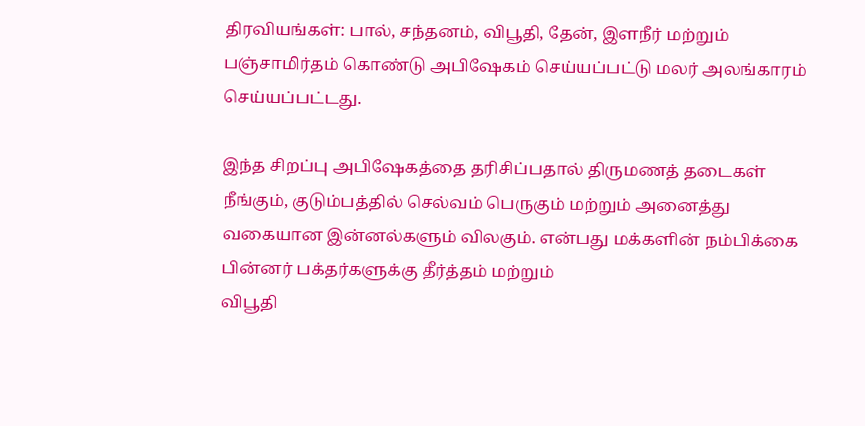திரவியங்கள்: பால், சந்தனம், விபூதி, தேன், இளநீர் மற்றும் பஞ்சாமிர்தம் கொண்டு அபிஷேகம் செய்யப்பட்டு மலர் அலங்காரம் செய்யப்பட்டது.

இந்த சிறப்பு அபிஷேகத்தை தரிசிப்பதால் திருமணத் தடைகள் நீங்கும், குடும்பத்தில் செல்வம் பெருகும் மற்றும் அனைத்து வகையான இன்னல்களும் விலகும். என்பது மக்களின் நம்பிக்கை பின்னர் பக்தர்களுக்கு தீர்த்தம் மற்றும்
விபூதி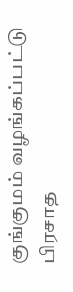குங்குமம் வழங்கப்பட்டு பிரசாத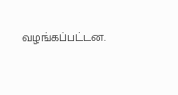வழங்கப்பட்டன.